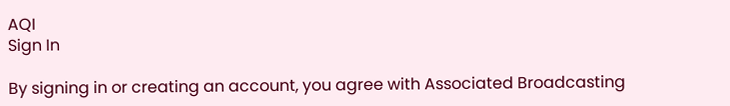AQI
Sign In

By signing in or creating an account, you agree with Associated Broadcasting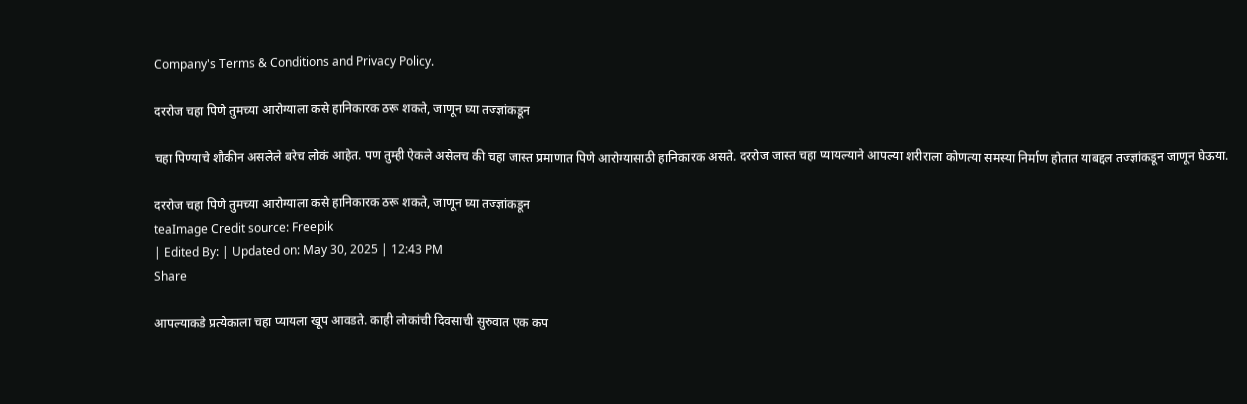Company's Terms & Conditions and Privacy Policy.

दररोज चहा पिणे तुमच्या आरोग्याला कसे हानिकारक ठरू शकते, जाणून घ्या तज्ज्ञांकडून

चहा पिण्याचे शौकीन असलेले बरेच लोकं आहेत. पण तुम्ही ऐकले असेलच की चहा जास्त प्रमाणात पिणे आरोग्यासाठी हानिकारक असते. दररोज जास्त चहा प्यायल्याने आपल्या शरीराला कोणत्या समस्या निर्माण होतात याबद्दल तज्ज्ञांकडून जाणून घेऊया.

दररोज चहा पिणे तुमच्या आरोग्याला कसे हानिकारक ठरू शकते, जाणून घ्या तज्ज्ञांकडून
teaImage Credit source: Freepik
| Edited By: | Updated on: May 30, 2025 | 12:43 PM
Share

आपल्याकडे प्रत्येकाला चहा प्यायला खूप आवडते. काही लोकांची दिवसाची सुरुवात एक कप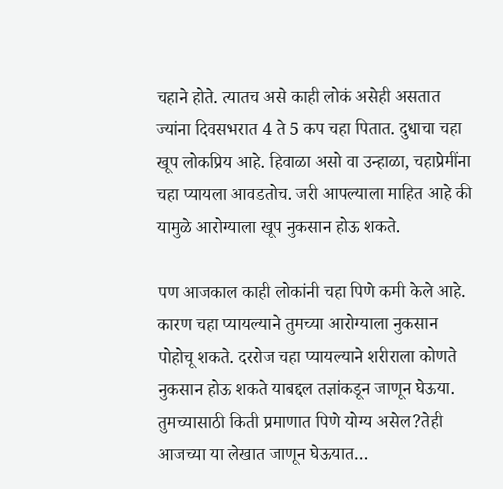चहाने होते. त्यातच असे काही लोकं असेही असतात ज्यांना दिवसभरात 4 ते 5 कप चहा पितात. दुधाचा चहा खूप लोकप्रिय आहे. हिवाळा असो वा उन्हाळा, चहाप्रेमींना चहा प्यायला आवडतोच. जरी आपल्याला माहित आहे की यामुळे आरोग्याला खूप नुकसान होऊ शकते.

पण आजकाल काही लोकांनी चहा पिणे कमी केले आहे. कारण चहा प्यायल्याने तुमच्या आरोग्याला नुकसान पोहोचू शकते. दररोज चहा प्यायल्याने शरीराला कोणते नुकसान होऊ शकते याबद्दल तज्ञांकडून जाणून घेऊया. तुमच्यासाठी किती प्रमाणात पिणे योग्य असेल?तेही आजच्या या लेखात जाणून घेऊयात…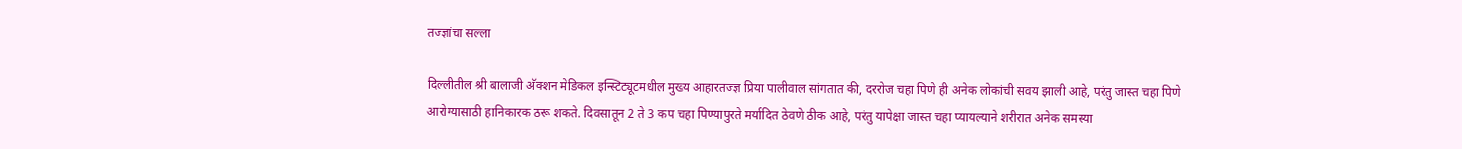तज्ज्ञांचा सल्ला

दिल्लीतील श्री बालाजी अ‍ॅक्शन मेडिकल इन्स्टिट्यूटमधील मुख्य आहारतज्ज्ञ प्रिया पालीवाल सांगतात की, दररोज चहा पिणे ही अनेक लोकांची सवय झाली आहे, परंतु जास्त चहा पिणे आरोग्यासाठी हानिकारक ठरू शकते. दिवसातून 2 ते 3 कप चहा पिण्यापुरते मर्यादित ठेवणे ठीक आहे, परंतु यापेक्षा जास्त चहा प्यायल्याने शरीरात अनेक समस्या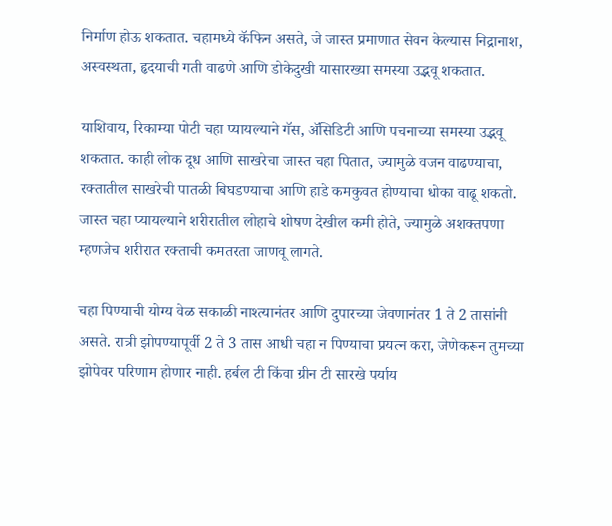निर्माण होऊ शकतात. चहामध्ये कॅफिन असते, जे जास्त प्रमाणात सेवन केल्यास निद्रानाश, अस्वस्थता, हृदयाची गती वाढणे आणि डोकेदुखी यासारख्या समस्या उद्भवू शकतात.

याशिवाय, रिकाम्या पोटी चहा प्यायल्याने गॅस, अ‍ॅसिडिटी आणि पचनाच्या समस्या उद्भवू शकतात. काही लोक दूध आणि साखरेचा जास्त चहा पितात, ज्यामुळे वजन वाढण्याचा, रक्तातील साखरेची पातळी बिघडण्याचा आणि हाडे कमकुवत होण्याचा धोका वाढू शकतो. जास्त चहा प्यायल्याने शरीरातील लोहाचे शोषण देखील कमी होते, ज्यामुळे अशक्तपणा म्हणजेच शरीरात रक्ताची कमतरता जाणवू लागते.

चहा पिण्याची योग्य वेळ सकाळी नाश्त्यानंतर आणि दुपारच्या जेवणानंतर 1 ते 2 तासांनी असते. रात्री झोपण्यापूर्वी 2 ते 3 तास आधी चहा न पिण्याचा प्रयत्न करा, जेणेकरून तुमच्या झोपेवर परिणाम होणार नाही. हर्बल टी किंवा ग्रीन टी सारखे पर्याय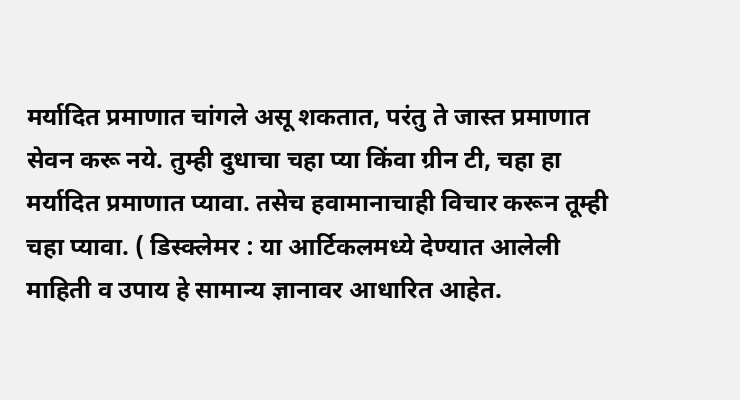मर्यादित प्रमाणात चांगले असू शकतात, परंतु ते जास्त प्रमाणात सेवन करू नये. तुम्ही दुधाचा चहा प्या किंवा ग्रीन टी, चहा हा मर्यादित प्रमाणात प्यावा. तसेच हवामानाचाही विचार करून तूम्ही चहा प्यावा. ( डिस्क्लेमर : या आर्टिकलमध्ये देण्यात आलेली माहिती व उपाय हे सामान्य ज्ञानावर आधारित आहेत.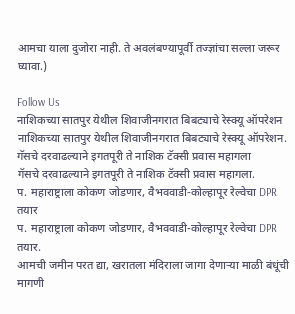आमचा याला दुजोरा नाही. ते अवलंबण्यापूर्वी तज्ज्ञांचा सल्ला जरूर घ्यावा.)

Follow Us
नाशिकच्या सातपुर येथील शिवाजीनगरात बिबट्याचे रेस्क्यू ऑपरेशन
नाशिकच्या सातपुर येथील शिवाजीनगरात बिबट्याचे रेस्क्यू ऑपरेशन.
गॅसचे दरवाढल्याने इगतपूरी ते नाशिक टॅक्सी प्रवास महागला
गॅसचे दरवाढल्याने इगतपूरी ते नाशिक टॅक्सी प्रवास महागला.
प. महाराष्ट्राला कोकण जोडणार, वैभववाडी-कोल्हापूर रेल्वेचा DPR तयार
प. महाराष्ट्राला कोकण जोडणार, वैभववाडी-कोल्हापूर रेल्वेचा DPR तयार.
आमची जमीन परत द्या, खरातला मंदिराला जागा देणाऱ्या माळी बंधूंची मागणी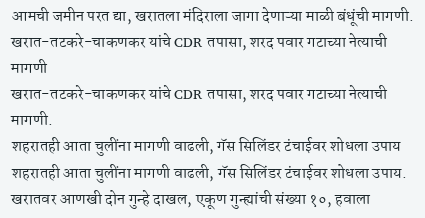आमची जमीन परत द्या, खरातला मंदिराला जागा देणाऱ्या माळी बंधूंची मागणी.
खरात-तटकरे-चाकणकर यांचे CDR तपासा, शरद पवार गटाच्या नेत्याची मागणी
खरात-तटकरे-चाकणकर यांचे CDR तपासा, शरद पवार गटाच्या नेत्याची मागणी.
शहरातही आता चुलींना मागणी वाढली, गॅस सिलिंडर टंचाईवर शोधला उपाय
शहरातही आता चुलींना मागणी वाढली, गॅस सिलिंडर टंचाईवर शोधला उपाय.
खरातवर आणखी दोन गुन्हे दाखल, एकूण गुन्ह्यांची संख्या १०, हवाला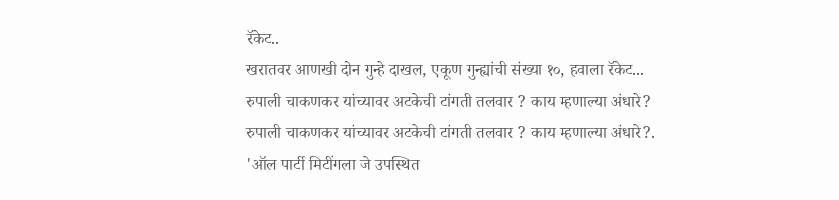रॅकेट..
खरातवर आणखी दोन गुन्हे दाखल, एकूण गुन्ह्यांची संख्या १०, हवाला रॅकेट...
रुपाली चाकणकर यांच्यावर अटकेची टांगती तलवार ? काय म्हणाल्या अंधारे?
रुपाली चाकणकर यांच्यावर अटकेची टांगती तलवार ? काय म्हणाल्या अंधारे?.
'ऑल पार्टी मिटींगला जे उपस्थित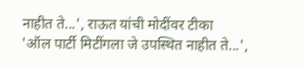नाहीत ते...', राऊत यांची मोदींवर टीका
'ऑल पार्टी मिटींगला जे उपस्थित नाहीत ते...',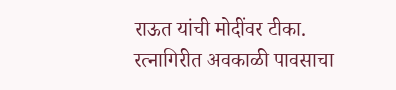राऊत यांची मोदींवर टीका.
रत्नागिरीत अवकाळी पावसाचा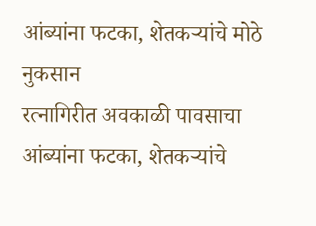आंब्यांना फटका, शेतकऱ्यांचे मोठे नुकसान
रत्नागिरीत अवकाळी पावसाचा आंब्यांना फटका, शेतकऱ्यांचे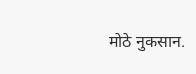मोठे नुकसान.